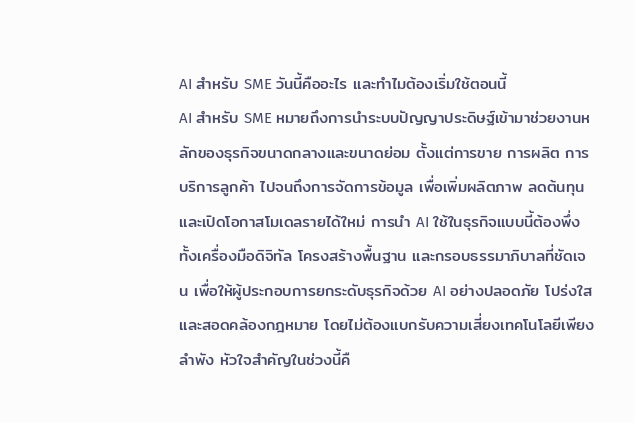AI สำหรับ SME วันนี้คืออะไร และทำไมต้องเริ่มใช้ตอนนี้
AI สำหรับ SME หมายถึงการนำระบบปัญญาประดิษฐ์เข้ามาช่วยงานหลักของธุรกิจขนาดกลางและขนาดย่อม ตั้งแต่การขาย การผลิต การบริการลูกค้า ไปจนถึงการจัดการข้อมูล เพื่อเพิ่มผลิตภาพ ลดต้นทุน และเปิดโอกาสโมเดลรายได้ใหม่ การนำ AI ใช้ในธุรกิจแบบนี้ต้องพึ่งทั้งเครื่องมือดิจิทัล โครงสร้างพื้นฐาน และกรอบธรรมาภิบาลที่ชัดเจน เพื่อให้ผู้ประกอบการยกระดับธุรกิจด้วย AI อย่างปลอดภัย โปร่งใส และสอดคล้องกฎหมาย โดยไม่ต้องแบกรับความเสี่ยงเทคโนโลยีเพียงลำพัง หัวใจสำคัญในช่วงนี้คื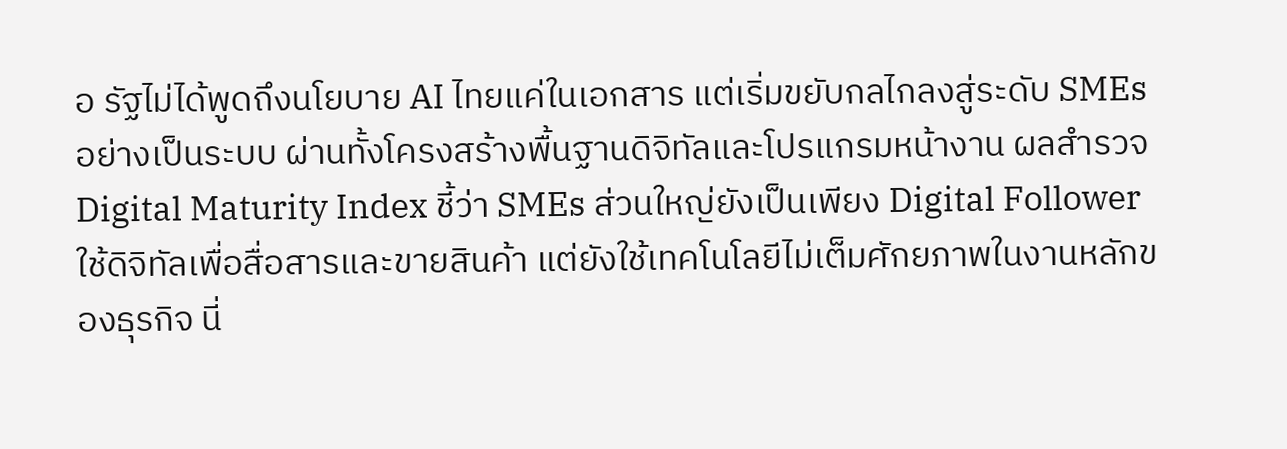อ รัฐไม่ได้พูดถึงนโยบาย AI ไทยแค่ในเอกสาร แต่เริ่มขยับกลไกลงสู่ระดับ SMEs อย่างเป็นระบบ ผ่านทั้งโครงสร้างพื้นฐานดิจิทัลและโปรแกรมหน้างาน ผลสำรวจ Digital Maturity Index ชี้ว่า SMEs ส่วนใหญ่ยังเป็นเพียง Digital Follower ใช้ดิจิทัลเพื่อสื่อสารและขายสินค้า แต่ยังใช้เทคโนโลยีไม่เต็มศักยภาพในงานหลักของธุรกิจ นี่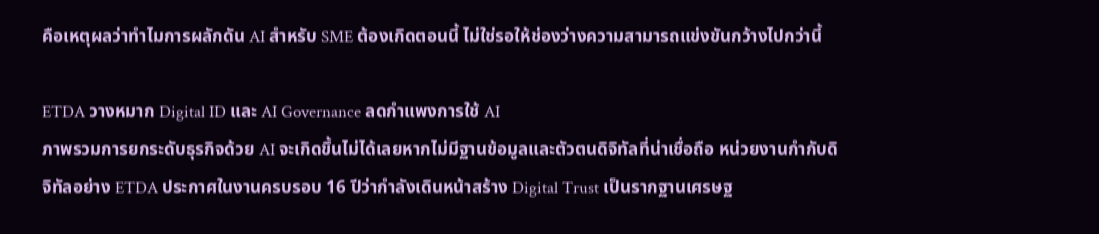คือเหตุผลว่าทำไมการผลักดัน AI สำหรับ SME ต้องเกิดตอนนี้ ไม่ใช่รอให้ช่องว่างความสามารถแข่งขันกว้างไปกว่านี้

ETDA วางหมาก Digital ID และ AI Governance ลดกำแพงการใช้ AI
ภาพรวมการยกระดับธุรกิจด้วย AI จะเกิดขึ้นไม่ได้เลยหากไม่มีฐานข้อมูลและตัวตนดิจิทัลที่น่าเชื่อถือ หน่วยงานกำกับดิจิทัลอย่าง ETDA ประกาศในงานครบรอบ 16 ปีว่ากำลังเดินหน้าสร้าง Digital Trust เป็นรากฐานเศรษฐ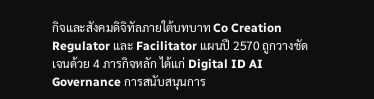กิจและสังคมดิจิทัลภายใต้บทบาท Co Creation Regulator และ Facilitator แผนปี 2570 ถูกวางชัดเจนด้วย 4 ภารกิจหลัก ได้แก่ Digital ID AI Governance การสนับสนุนการ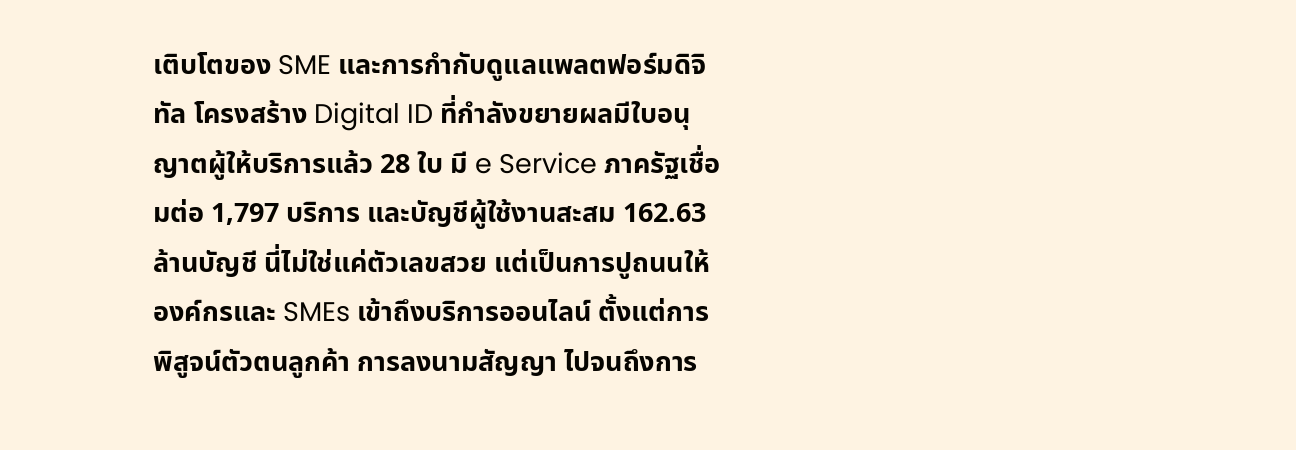เติบโตของ SME และการกำกับดูแลแพลตฟอร์มดิจิทัล โครงสร้าง Digital ID ที่กำลังขยายผลมีใบอนุญาตผู้ให้บริการแล้ว 28 ใบ มี e Service ภาครัฐเชื่อมต่อ 1,797 บริการ และบัญชีผู้ใช้งานสะสม 162.63 ล้านบัญชี นี่ไม่ใช่แค่ตัวเลขสวย แต่เป็นการปูถนนให้องค์กรและ SMEs เข้าถึงบริการออนไลน์ ตั้งแต่การพิสูจน์ตัวตนลูกค้า การลงนามสัญญา ไปจนถึงการ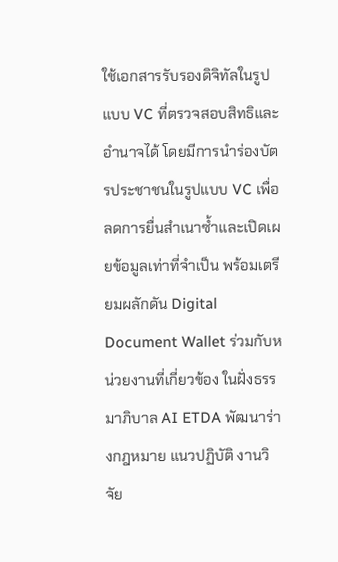ใช้เอกสารรับรองดิจิทัลในรูปแบบ VC ที่ตรวจสอบสิทธิและอำนาจได้ โดยมีการนำร่องบัตรประชาชนในรูปแบบ VC เพื่อลดการยื่นสำเนาซ้ำและเปิดเผยข้อมูลเท่าที่จำเป็น พร้อมเตรียมผลักดัน Digital Document Wallet ร่วมกับหน่วยงานที่เกี่ยวข้อง ในฝั่งธรรมาภิบาล AI ETDA พัฒนาร่างกฎหมาย แนวปฏิบัติ งานวิจัย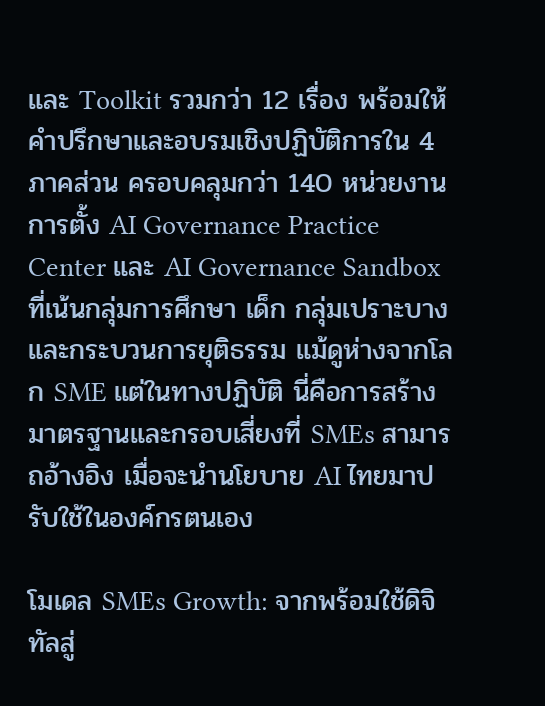และ Toolkit รวมกว่า 12 เรื่อง พร้อมให้คำปรึกษาและอบรมเชิงปฏิบัติการใน 4 ภาคส่วน ครอบคลุมกว่า 140 หน่วยงาน การตั้ง AI Governance Practice Center และ AI Governance Sandbox ที่เน้นกลุ่มการศึกษา เด็ก กลุ่มเปราะบาง และกระบวนการยุติธรรม แม้ดูห่างจากโลก SME แต่ในทางปฏิบัติ นี่คือการสร้างมาตรฐานและกรอบเสี่ยงที่ SMEs สามารถอ้างอิง เมื่อจะนำนโยบาย AI ไทยมาปรับใช้ในองค์กรตนเอง

โมเดล SMEs Growth: จากพร้อมใช้ดิจิทัลสู่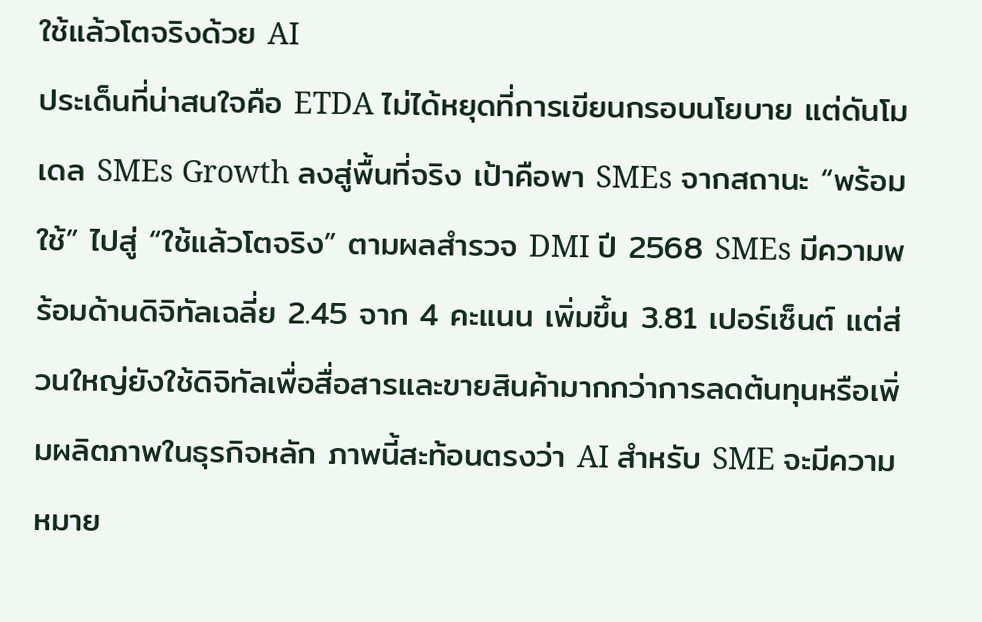ใช้แล้วโตจริงด้วย AI
ประเด็นที่น่าสนใจคือ ETDA ไม่ได้หยุดที่การเขียนกรอบนโยบาย แต่ดันโมเดล SMEs Growth ลงสู่พื้นที่จริง เป้าคือพา SMEs จากสถานะ “พร้อมใช้” ไปสู่ “ใช้แล้วโตจริง” ตามผลสำรวจ DMI ปี 2568 SMEs มีความพร้อมด้านดิจิทัลเฉลี่ย 2.45 จาก 4 คะแนน เพิ่มขึ้น 3.81 เปอร์เซ็นต์ แต่ส่วนใหญ่ยังใช้ดิจิทัลเพื่อสื่อสารและขายสินค้ามากกว่าการลดต้นทุนหรือเพิ่มผลิตภาพในธุรกิจหลัก ภาพนี้สะท้อนตรงว่า AI สำหรับ SME จะมีความหมาย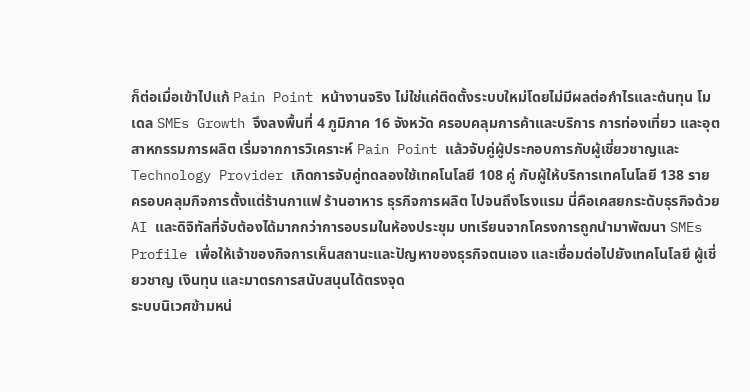ก็ต่อเมื่อเข้าไปแก้ Pain Point หน้างานจริง ไม่ใช่แค่ติดตั้งระบบใหม่โดยไม่มีผลต่อกำไรและต้นทุน โมเดล SMEs Growth จึงลงพื้นที่ 4 ภูมิภาค 16 จังหวัด ครอบคลุมการค้าและบริการ การท่องเที่ยว และอุตสาหกรรมการผลิต เริ่มจากการวิเคราะห์ Pain Point แล้วจับคู่ผู้ประกอบการกับผู้เชี่ยวชาญและ Technology Provider เกิดการจับคู่ทดลองใช้เทคโนโลยี 108 คู่ กับผู้ให้บริการเทคโนโลยี 138 ราย ครอบคลุมกิจการตั้งแต่ร้านกาแฟ ร้านอาหาร ธุรกิจการผลิต ไปจนถึงโรงแรม นี่คือเคสยกระดับธุรกิจด้วย AI และดิจิทัลที่จับต้องได้มากกว่าการอบรมในห้องประชุม บทเรียนจากโครงการถูกนำมาพัฒนา SMEs Profile เพื่อให้เจ้าของกิจการเห็นสถานะและปัญหาของธุรกิจตนเอง และเชื่อมต่อไปยังเทคโนโลยี ผู้เชี่ยวชาญ เงินทุน และมาตรการสนับสนุนได้ตรงจุด
ระบบนิเวศข้ามหน่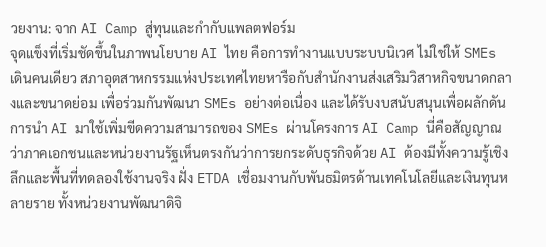วยงาน: จาก AI Camp สู่ทุนและกำกับแพลตฟอร์ม
จุดแข็งที่เริ่มชัดขึ้นในภาพนโยบาย AI ไทย คือการทำงานแบบระบบนิเวศ ไม่ใช่ให้ SMEs เดินคนเดียว สภาอุตสาหกรรมแห่งประเทศไทยหารือกับสำนักงานส่งเสริมวิสาหกิจขนาดกลางและขนาดย่อม เพื่อร่วมกันพัฒนา SMEs อย่างต่อเนื่อง และได้รับงบสนับสนุนเพื่อผลักดันการนำ AI มาใช้เพิ่มขีดความสามารถของ SMEs ผ่านโครงการ AI Camp นี่คือสัญญาณว่าภาคเอกชนและหน่วยงานรัฐเห็นตรงกันว่าการยกระดับธุรกิจด้วย AI ต้องมีทั้งความรู้เชิงลึกและพื้นที่ทดลองใช้งานจริง ฝั่ง ETDA เชื่อมงานกับพันธมิตรด้านเทคโนโลยีและเงินทุนหลายราย ทั้งหน่วยงานพัฒนาดิจิ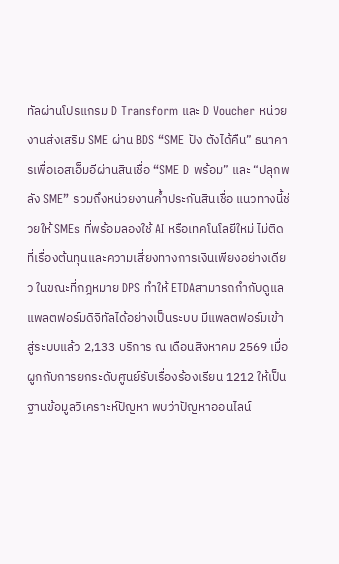ทัลผ่านโปรแกรม D Transform และ D Voucher หน่วยงานส่งเสริม SME ผ่าน BDS “SME ปัง ตังได้คืน” ธนาคารเพื่อเอสเอ็มอีผ่านสินเชื่อ “SME D พร้อม” และ “ปลุกพลัง SME” รวมถึงหน่วยงานค้ำประกันสินเชื่อ แนวทางนี้ช่วยให้ SMEs ที่พร้อมลองใช้ AI หรือเทคโนโลยีใหม่ ไม่ติดที่เรื่องต้นทุนและความเสี่ยงทางการเงินเพียงอย่างเดียว ในขณะที่กฎหมาย DPS ทำให้ ETDAสามารถกำกับดูแลแพลตฟอร์มดิจิทัลได้อย่างเป็นระบบ มีแพลตฟอร์มเข้าสู่ระบบแล้ว 2,133 บริการ ณ เดือนสิงหาคม 2569 เมื่อผูกกับการยกระดับศูนย์รับเรื่องร้องเรียน 1212 ให้เป็นฐานข้อมูลวิเคราะห์ปัญหา พบว่าปัญหาออนไลน์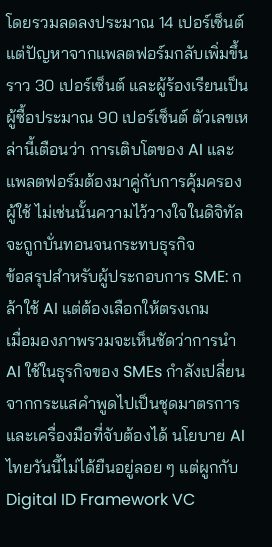โดยรวมลดลงประมาณ 14 เปอร์เซ็นต์ แต่ปัญหาจากแพลตฟอร์มกลับเพิ่มขึ้นราว 30 เปอร์เซ็นต์ และผู้ร้องเรียนเป็นผู้ซื้อประมาณ 90 เปอร์เซ็นต์ ตัวเลขเหล่านี้เตือนว่า การเติบโตของ AI และแพลตฟอร์มต้องมาคู่กับการคุ้มครองผู้ใช้ ไม่เช่นนั้นความไว้วางใจในดิจิทัลจะถูกบั่นทอนจนกระทบธุรกิจ
ข้อสรุปสำหรับผู้ประกอบการ SME: กล้าใช้ AI แต่ต้องเลือกให้ตรงเกม
เมื่อมองภาพรวมจะเห็นชัดว่าการนำ AI ใช้ในธุรกิจของ SMEs กำลังเปลี่ยนจากกระแสคำพูดไปเป็นชุดมาตรการและเครื่องมือที่จับต้องได้ นโยบาย AI ไทยวันนี้ไม่ได้ยืนอยู่ลอย ๆ แต่ผูกกับ Digital ID Framework VC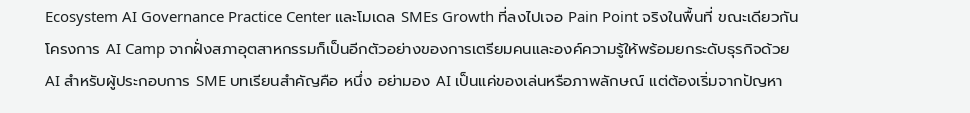Ecosystem AI Governance Practice Center และโมเดล SMEs Growth ที่ลงไปเจอ Pain Point จริงในพื้นที่ ขณะเดียวกัน โครงการ AI Camp จากฝั่งสภาอุตสาหกรรมก็เป็นอีกตัวอย่างของการเตรียมคนและองค์ความรู้ให้พร้อมยกระดับธุรกิจด้วย AI สำหรับผู้ประกอบการ SME บทเรียนสำคัญคือ หนึ่ง อย่ามอง AI เป็นแค่ของเล่นหรือภาพลักษณ์ แต่ต้องเริ่มจากปัญหา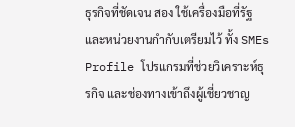ธุรกิจที่ชัดเจน สอง ใช้เครื่องมือที่รัฐและหน่วยงานกำกับเตรียมไว้ ทั้ง SMEs Profile โปรแกรมที่ช่วยวิเคราะห์ธุรกิจ และช่องทางเข้าถึงผู้เชี่ยวชาญ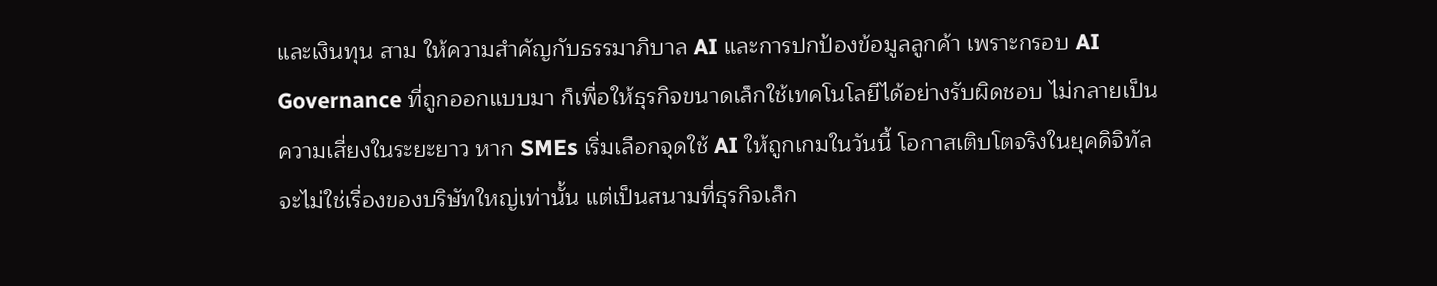และเงินทุน สาม ให้ความสำคัญกับธรรมาภิบาล AI และการปกป้องข้อมูลลูกค้า เพราะกรอบ AI Governance ที่ถูกออกแบบมา ก็เพื่อให้ธุรกิจขนาดเล็กใช้เทคโนโลยีได้อย่างรับผิดชอบ ไม่กลายเป็นความเสี่ยงในระยะยาว หาก SMEs เริ่มเลือกจุดใช้ AI ให้ถูกเกมในวันนี้ โอกาสเติบโตจริงในยุคดิจิทัลจะไม่ใช่เรื่องของบริษัทใหญ่เท่านั้น แต่เป็นสนามที่ธุรกิจเล็ก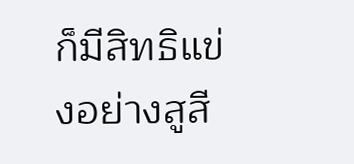ก็มีสิทธิแข่งอย่างสูสี